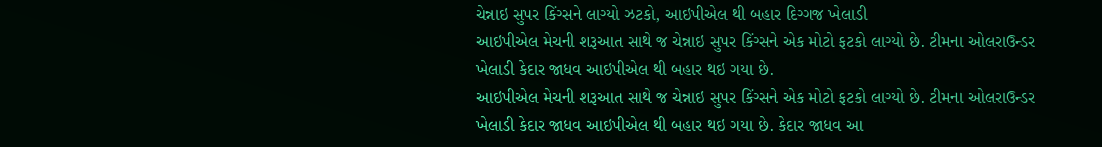ચેન્નાઇ સુપર કિંગ્સને લાગ્યો ઝટકો, આઇપીએલ થી બહાર દિગ્ગજ ખેલાડી
આઇપીએલ મેચની શરૂઆત સાથે જ ચેન્નાઇ સુપર કિંગ્સને એક મોટો ફટકો લાગ્યો છે. ટીમના ઓલરાઉન્ડર ખેલાડી કેદાર જાધવ આઇપીએલ થી બહાર થઇ ગયા છે.
આઇપીએલ મેચની શરૂઆત સાથે જ ચેન્નાઇ સુપર કિંગ્સને એક મોટો ફટકો લાગ્યો છે. ટીમના ઓલરાઉન્ડર ખેલાડી કેદાર જાધવ આઇપીએલ થી બહાર થઇ ગયા છે. કેદાર જાધવ આ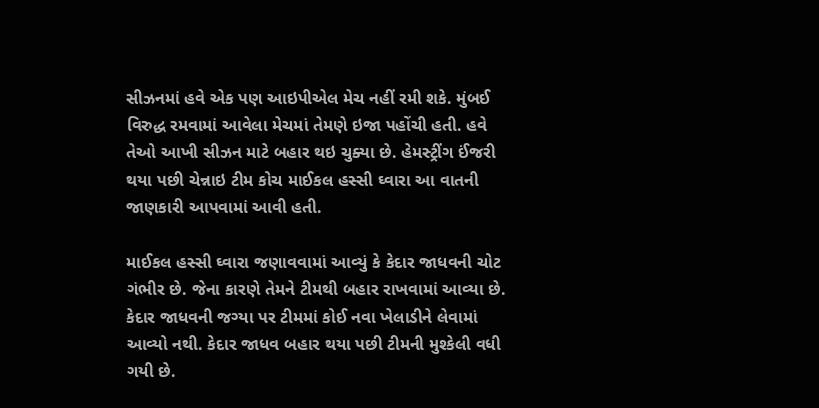સીઝનમાં હવે એક પણ આઇપીએલ મેચ નહીં રમી શકે. મુંબઈ વિરુદ્ધ રમવામાં આવેલા મેચમાં તેમણે ઇજા પહોંચી હતી. હવે તેઓ આખી સીઝન માટે બહાર થઇ ચુક્યા છે. હેમસ્ટ્રીંગ ઈંજરી થયા પછી ચેન્નાઇ ટીમ કોચ માઈકલ હસ્સી ઘ્વારા આ વાતની જાણકારી આપવામાં આવી હતી.

માઈકલ હસ્સી ઘ્વારા જણાવવામાં આવ્યું કે કેદાર જાધવની ચોટ ગંભીર છે. જેના કારણે તેમને ટીમથી બહાર રાખવામાં આવ્યા છે. કેદાર જાધવની જગ્યા પર ટીમમાં કોઈ નવા ખેલાડીને લેવામાં આવ્યો નથી. કેદાર જાધવ બહાર થયા પછી ટીમની મુશ્કેલી વધી ગયી છે.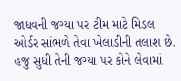જાધવની જગ્યા પર ટીમ માટે મિડલ ઓર્ડર સાંભળે તેવા ખેલાડીની તલાશ છે. હજુ સુધી તેની જગ્યા પર કોને લેવામાં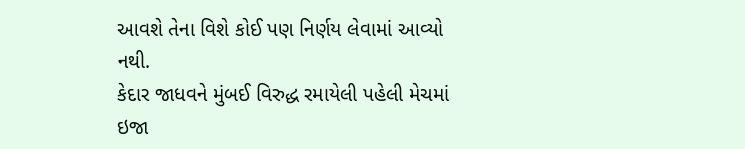આવશે તેના વિશે કોઈ પણ નિર્ણય લેવામાં આવ્યો નથી.
કેદાર જાધવને મુંબઈ વિરુદ્ધ રમાયેલી પહેલી મેચમાં ઇજા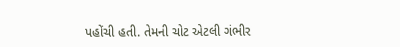પહોંચી હતી. તેમની ચોટ એટલી ગંભીર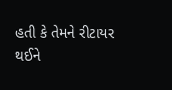હતી કે તેમને રીટાયર થઈને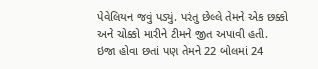પેવેલિયન જવું પડ્યું. પરંતુ છેલ્લે તેમને એક છક્કો અને ચોક્કો મારીને ટીમને જીત અપાવી હતી. ઇજા હોવા છતાં પણ તેમને 22 બોલમાં 24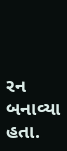રન બનાવ્યા હતા.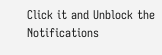Click it and Unblock the Notifications